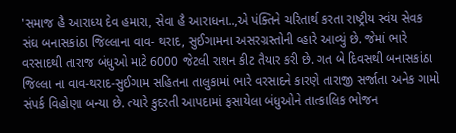'સમાજ હૈ આરાધ્ય દેવ હમારા, સેવા હૈ આરાધના..,એ પંક્તિને ચરિતાર્થ કરતા રાષ્ટ્રીય સ્વંય સેવક સંઘ બનાસકાંઠા જિલ્લાના વાવ- થરાદ, સુઈગામના અસરગ્રસ્તોની વ્હારે આવ્યું છે. જેમાં ભારે વરસાદથી તારાજ બંધુઓ માટે 6000 જેટલી રાશન કીટ તૈયાર કરી છે. ગત બે દિવસથી બનાસકાંઠા જિલ્લા ના વાવ-થરાદ-સુઈગામ સહિતના તાલુકામાં ભારે વરસાદને કારણે તારાજી સર્જાતા અનેક ગામો સંપર્ક વિહોણા બન્યા છે. ત્યારે કુદરતી આપદામાં ફસાયેલા બંધુઓને તાત્કાલિક ભોજન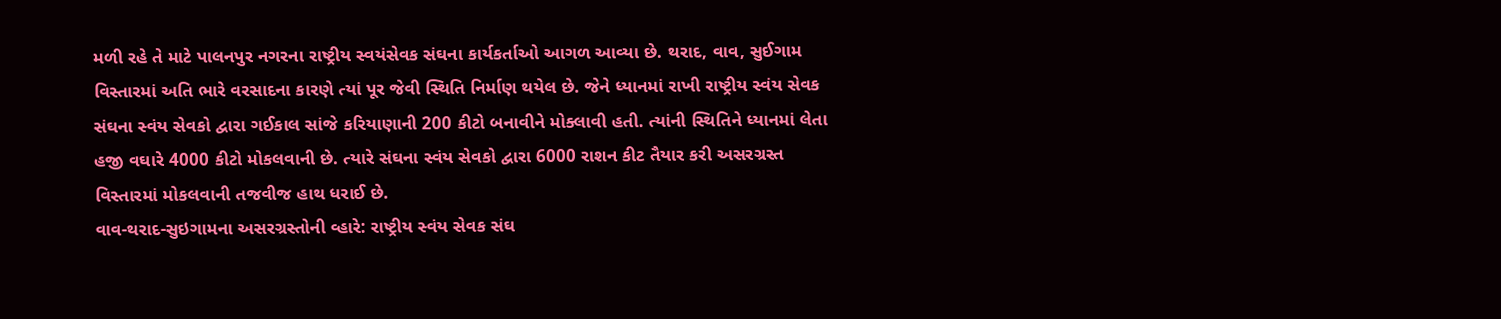મળી રહે તે માટે પાલનપુર નગરના રાષ્ટ્રીય સ્વયંસેવક સંઘના કાર્યકર્તાઓ આગળ આવ્યા છે. થરાદ, વાવ, સુઈગામ વિસ્તારમાં અતિ ભારે વરસાદના કારણે ત્યાં પૂર જેવી સ્થિતિ નિર્માણ થયેલ છે. જેને ધ્યાનમાં રાખી રાષ્ટ્રીય સ્વંય સેવક સંઘના સ્વંય સેવકો દ્વારા ગઈકાલ સાંજે કરિયાણાની 200 કીટો બનાવીને મોક્લાવી હતી. ત્યાંની સ્થિતિને ધ્યાનમાં લેતા હજી વઘારે 4000 કીટો મોકલવાની છે. ત્યારે સંઘના સ્વંય સેવકો દ્વારા 6000 રાશન કીટ તૈયાર કરી અસરગ્રસ્ત વિસ્તારમાં મોકલવાની તજવીજ હાથ ધરાઈ છે.
વાવ-થરાદ-સુઇગામના અસરગ્રસ્તોની વ્હારે: રાષ્ટ્રીય સ્વંય સેવક સંઘ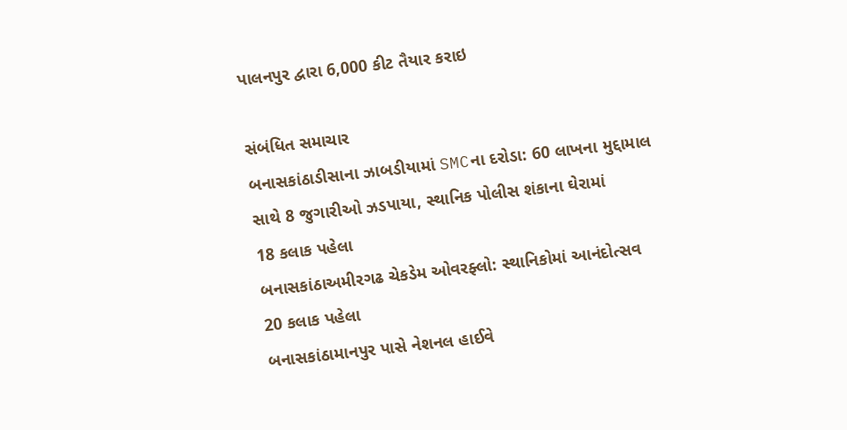પાલનપુર દ્વારા 6,000 કીટ તૈયાર કરાઇ

સંબંધિત સમાચાર
બનાસકાંઠાડીસાના ઝાબડીયામાં SMCના દરોડા: 60 લાખના મુદ્દામાલ સાથે 8 જુગારીઓ ઝડપાયા, સ્થાનિક પોલીસ શંકાના ઘેરામાં
18 કલાક પહેલા
બનાસકાંઠાઅમીરગઢ ચેકડેમ ઓવરફ્લો: સ્થાનિકોમાં આનંદોત્સવ
20 કલાક પહેલા
બનાસકાંઠામાનપુર પાસે નેશનલ હાઈવે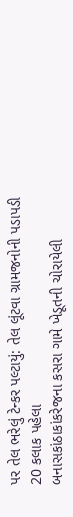પર તેલ ભરેલું ટેન્કર પલ્ટાયું: તેલ લૂંટવા ગ્રામજનોની પડાપડી
20 કલાક પહેલા
બનાસકાંઠાકાંકરેજના કસરા ગામે ખેડૂતની ચોરાયેલી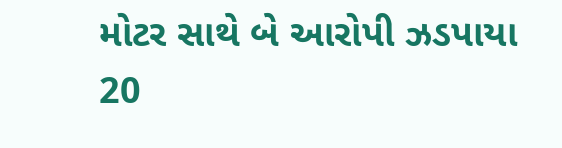મોટર સાથે બે આરોપી ઝડપાયા
20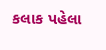કલાક પહેલા